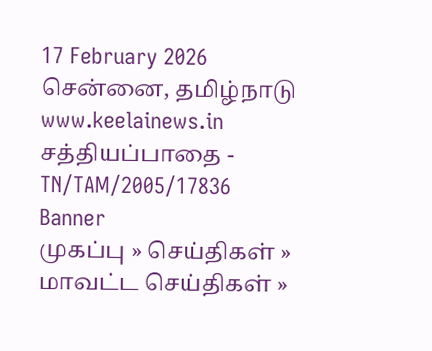17 February 2026 சென்னை, தமிழ்நாடு
www.keelainews.in
சத்தியப்பாதை - TN/TAM/2005/17836
Banner
முகப்பு » செய்திகள் » மாவட்ட செய்திகள் »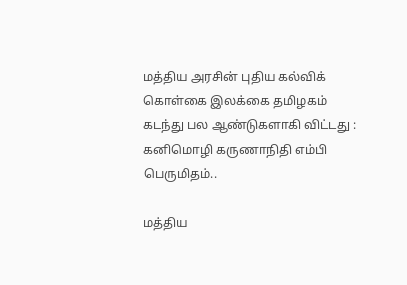மத்திய அரசின் புதிய கல்விக் கொள்கை இலக்கை தமிழகம் கடந்து பல ஆண்டுகளாகி விட்டது : கனிமொழி கருணாநிதி எம்பி பெருமிதம்..

மத்திய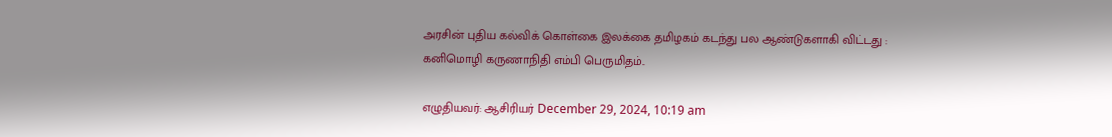அரசின் புதிய கல்விக் கொள்கை இலக்கை தமிழகம் கடந்து பல ஆண்டுகளாகி விட்டது : கனிமொழி கருணாநிதி எம்பி பெருமிதம்..

எழுதியவர்: ஆசிரியர் December 29, 2024, 10:19 am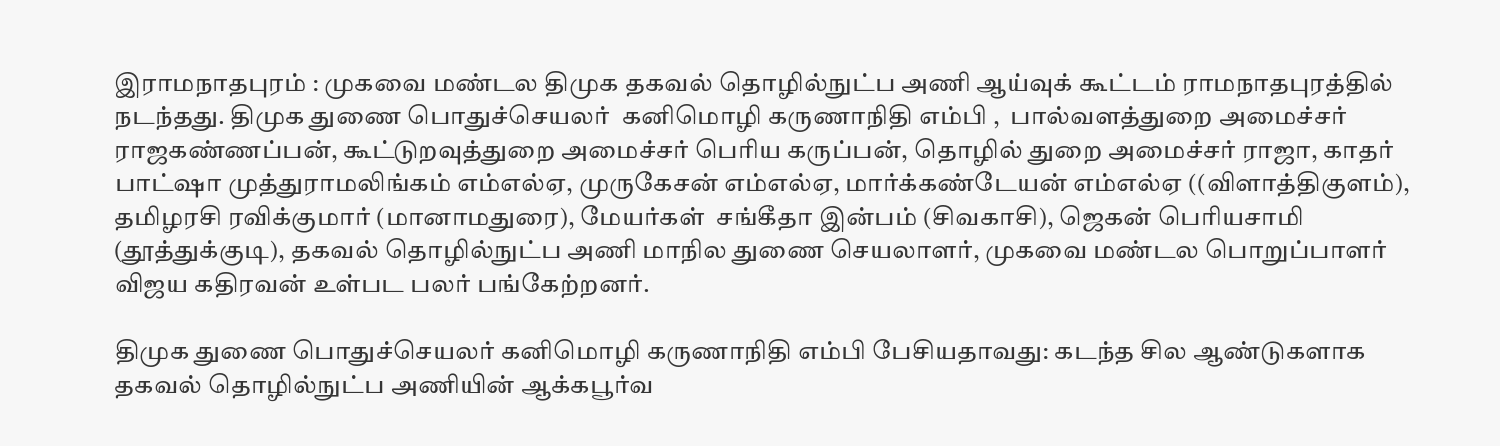இராமநாதபுரம் : முகவை மண்டல திமுக தகவல் தொழில்நுட்ப அணி ஆய்வுக் கூட்டம் ராமநாதபுரத்தில் நடந்தது. திமுக துணை பொதுச்செயலர்  கனிமொழி கருணாநிதி எம்பி ,  பால்வளத்துறை அமைச்சர்  ராஜகண்ணப்பன், கூட்டுறவுத்துறை அமைச்சர் பெரிய கருப்பன், தொழில் துறை அமைச்சர் ராஜா, காதர் பாட்ஷா முத்துராமலிங்கம் எம்எல்ஏ, முருகேசன் எம்எல்ஏ, மார்க்கண்டேயன் எம்எல்ஏ ((விளாத்திகுளம்), தமிழரசி ரவிக்குமார் (மானாமதுரை), மேயர்கள்  சங்கீதா இன்பம் (சிவகாசி), ஜெகன் பெரியசாமி (தூத்துக்குடி), தகவல் தொழில்நுட்ப அணி மாநில துணை செயலாளர், முகவை மண்டல பொறுப்பாளர் விஜய கதிரவன் உள்பட பலர் பங்கேற்றனர்.

திமுக துணை பொதுச்செயலர் கனிமொழி கருணாநிதி எம்பி பேசியதாவது: கடந்த சில ஆண்டுகளாக தகவல் தொழில்நுட்ப அணியின் ஆக்கபூர்வ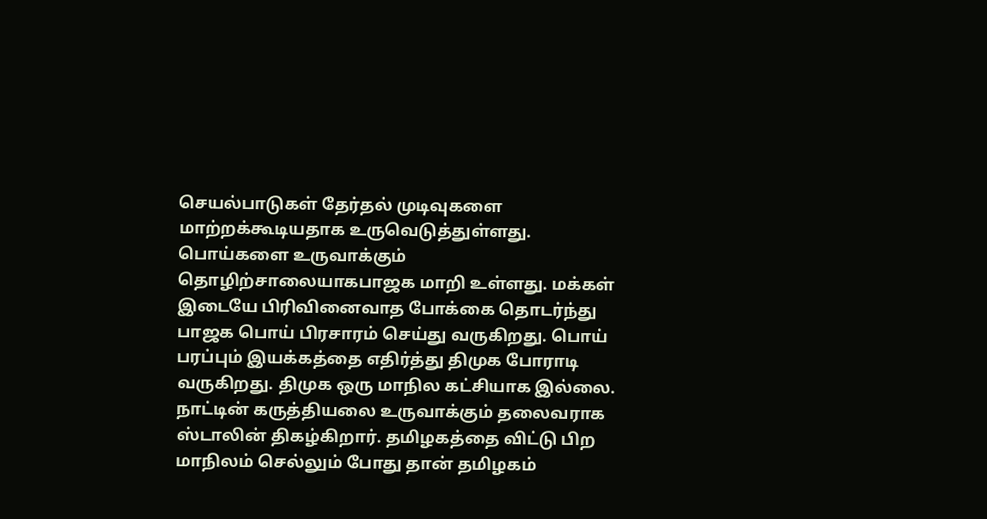செயல்பாடுகள் தேர்தல் முடிவுகளை மாற்றக்கூடியதாக உருவெடுத்துள்ளது. பொய்களை உருவாக்கும் தொழிற்சாலையாகபாஜக மாறி உள்ளது. மக்கள் இடையே பிரிவினைவாத போக்கை தொடர்ந்து பாஜக பொய் பிரசாரம் செய்து வருகிறது. பொய் பரப்பும் இயக்கத்தை எதிர்த்து திமுக போராடி வருகிறது. திமுக ஒரு மாநில கட்சியாக இல்லை. நாட்டின் கருத்தியலை உருவாக்கும் தலைவராக ஸ்டாலின் திகழ்கிறார். தமிழகத்தை விட்டு பிற மாநிலம் செல்லும் போது தான் தமிழகம்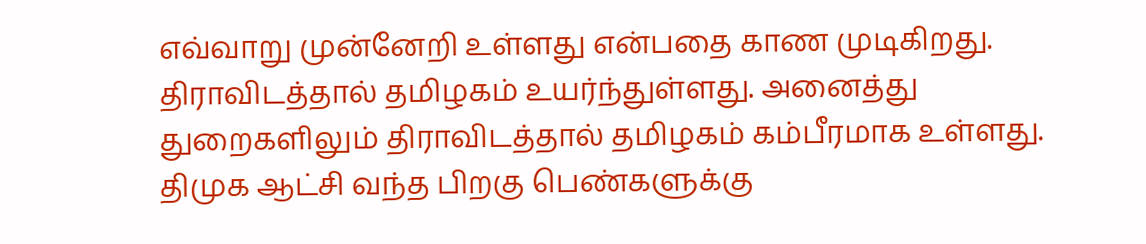எவ்வாறு முன்னேறி உள்ளது என்பதை காண முடிகிறது. திராவிடத்தால் தமிழகம் உயர்ந்துள்ளது. அனைத்து துறைகளிலும் திராவிடத்தால் தமிழகம் கம்பீரமாக உள்ளது. திமுக ஆட்சி வந்த பிறகு பெண்களுக்கு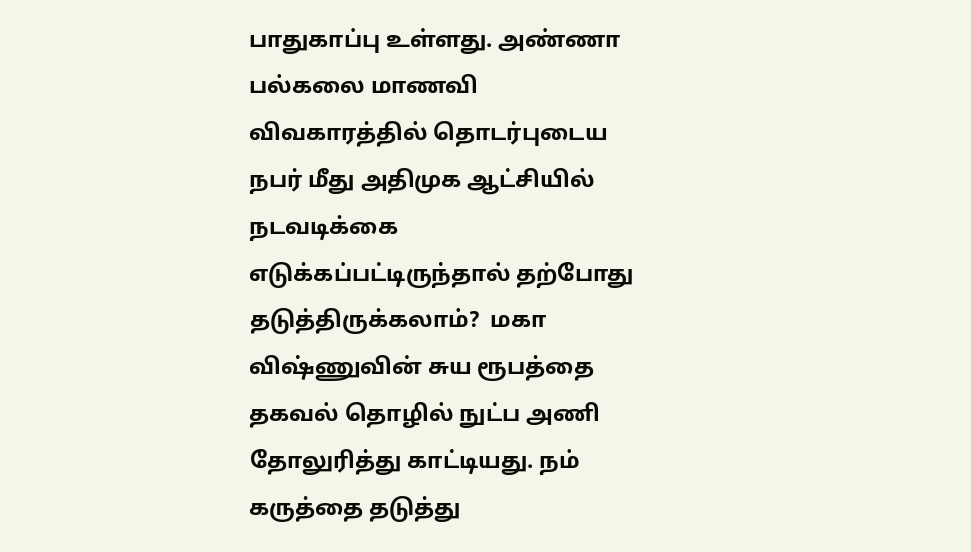பாதுகாப்பு உள்ளது. அண்ணா பல்கலை மாணவி விவகாரத்தில் தொடர்புடைய நபர் மீது அதிமுக ஆட்சியில் நடவடிக்கை எடுக்கப்பட்டிருந்தால் தற்போது தடுத்திருக்கலாம்?  மகா விஷ்ணுவின் சுய ரூபத்தை தகவல் தொழில் நுட்ப அணி தோலுரித்து காட்டியது. நம் கருத்தை தடுத்து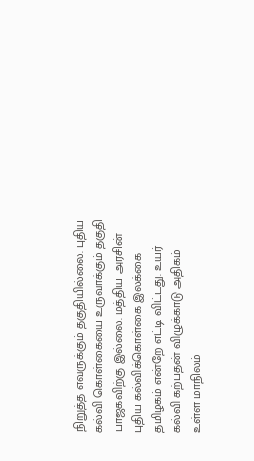நிறுத்த எவருக்கும் தகுதியில்லை. புதிய கல்வி கொள்கையை உருவாக்கும் தகுதி பாஜகவிற்கு இல்லை. மத்திய அரசின் புதிய கல்விக்கொள்கை இலக்கை தமிழகம் என்றே எட்டி விட்டது. உயர் கல்வி கற்பதன் விழுக்காடு அதிகம் உள்ள மாநிலம்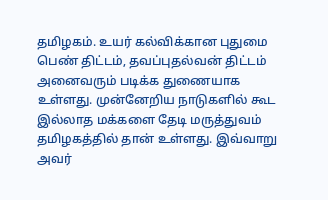தமிழகம். உயர் கல்விக்கான புதுமை பெண் திட்டம், தவப்புதல்வன் திட்டம் அனைவரும் படிக்க துணையாக உள்ளது. முன்னேறிய நாடுகளில் கூட இல்லாத மக்களை தேடி மருத்துவம் தமிழகத்தில் தான் உள்ளது. இவ்வாறு அவர்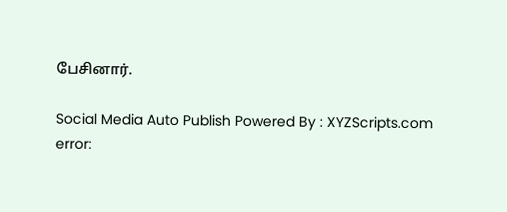பேசினார்.

Social Media Auto Publish Powered By : XYZScripts.com
error: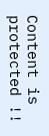Content is protected !!